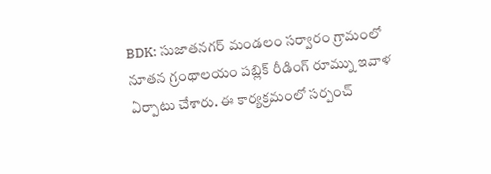BDK: సుజాతనగర్ మండలం సర్వారం గ్రామంలో నూతన గ్రంథాలయం పబ్లిక్ రీడింగ్ రూమ్ను ఇవాళ ఏర్పాటు చేశారు. ఈ కార్యక్రమంలో సర్పంచ్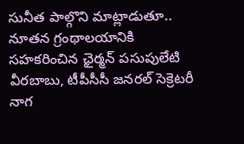సునీత పాల్గొని మాట్లాడుతూ.. నూతన గ్రంథాలయానికి సహకరించిన ఛైర్మన్ పసుపులేటి వీరబాబు, టీపీసీసీ జనరల్ సెక్రెటరీ నాగ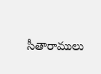సీతారాములు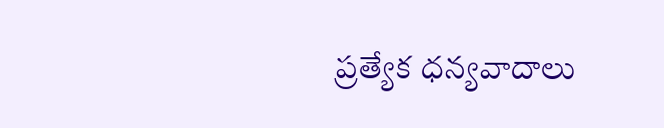ప్రత్యేక ధన్యవాదాలు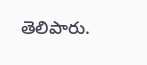తెలిపారు.